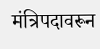मंत्रिपदावरून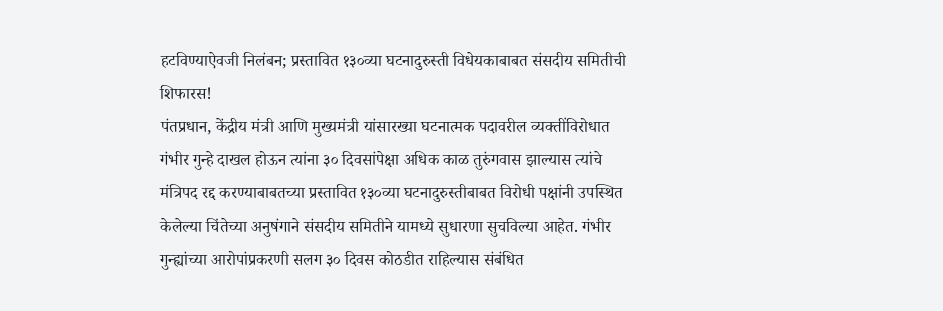हटविण्याऐवजी निलंबन; प्रस्तावित १३०व्या घटनादुरुस्ती विधेयकाबाबत संसदीय समितीची शिफारस!
पंतप्रधान, केंद्रीय मंत्री आणि मुख्यमंत्री यांसारख्या घटनात्मक पदावरील व्यक्तींविरोधात गंभीर गुन्हे दाखल होऊन त्यांना ३० दिवसांपेक्षा अधिक काळ तुरुंगवास झाल्यास त्यांचे मंत्रिपद रद्द करण्याबाबतच्या प्रस्तावित १३०व्या घटनादुरुस्तीबाबत विरोधी पक्षांनी उपस्थित केलेल्या चिंतेच्या अनुषंगाने संसदीय समितीने यामध्ये सुधारणा सुचविल्या आहेत. गंभीर गुन्ह्यांच्या आरोपांप्रकरणी सलग ३० दिवस कोठडीत राहिल्यास संबंधित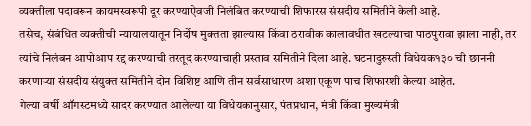व्यक्तीला पदावरून कायमस्वरूपी दूर करण्याऐवजी निलंबित करण्याची शिफारस संसदीय समितीने केली आहे.
तसेच, संबंधित व्यक्तीची न्यायालयातून निर्दोष मुक्तता झाल्यास किंवा ठरावीक कालावधीत खटल्याचा पाठपुरावा झाला नाही, तर त्यांचे निलंबन आपोआप रद्द करण्याची तरतूद करण्याचाही प्रस्ताव समितीने दिला आहे. घटनादुरुस्ती विधेयक१३० ची छाननी करणाऱ्या संसदीय संयुक्त समितीने दोन विशिष्ट आणि तीन सर्वसाधारण अशा एकूण पाच शिफारशी केल्या आहेत.
गेल्या वर्षी ऑगस्टमध्ये सादर करण्यात आलेल्या या विधेयकानुसार, पंतप्रधान, मंत्री किंवा मुख्यमंत्री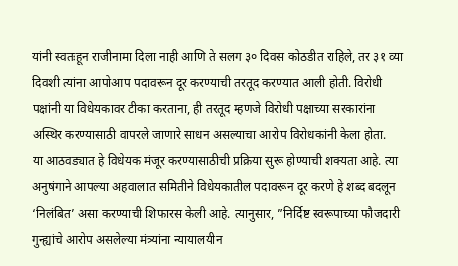यांनी स्वतःहून राजीनामा दिला नाही आणि ते सलग ३० दिवस कोठडीत राहिले, तर ३१ व्या दिवशी त्यांना आपोआप पदावरून दूर करण्याची तरतूद करण्यात आली होती. विरोधी पक्षांनी या विधेयकावर टीका करताना, ही तरतूद म्हणजे विरोधी पक्षाच्या सरकारांना अस्थिर करण्यासाठी वापरले जाणारे साधन असल्याचा आरोप विरोधकांनी केला होता.
या आठवड्यात हे विधेयक मंजूर करण्यासाठीची प्रक्रिया सुरू होण्याची शक्यता आहे. त्या अनुषंगाने आपल्या अहवालात समितीने विधेयकातील पदावरून दूर करणे हे शब्द बदलून ‘निलंबित’ असा करण्याची शिफारस केली आहे. त्यानुसार, ”निर्दिष्ट स्वरूपाच्या फौजदारी गुन्ह्यांचे आरोप असलेल्या मंत्र्यांना न्यायालयीन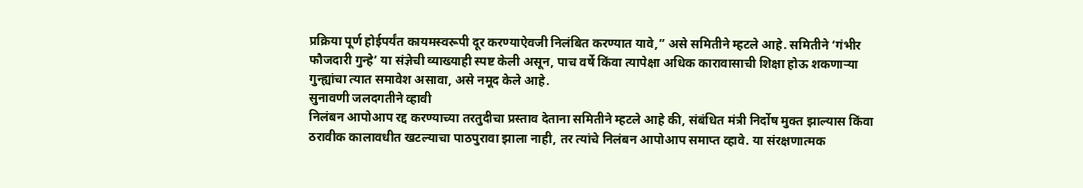प्रक्रिया पूर्ण होईपर्यंत कायमस्वरूपी दूर करण्याऐवजी निलंबित करण्यात यावे,” असे समितीने म्हटले आहे. समितीने ‘गंभीर फौजदारी गुन्हे’ या संज्ञेची व्याख्याही स्पष्ट केली असून, पाच वर्षे किंवा त्यापेक्षा अधिक कारावासाची शिक्षा होऊ शकणाऱ्या गुन्ह्यांचा त्यात समावेश असावा, असे नमूद केले आहे.
सुनावणी जलदगतीने व्हावी
निलंबन आपोआप रद्द करण्याच्या तरतुदीचा प्रस्ताव देताना समितीने म्हटले आहे की, संबंधित मंत्री निर्दोष मुक्त झाल्यास किंवा ठरावीक कालावधीत खटल्याचा पाठपुरावा झाला नाही, तर त्यांचे निलंबन आपोआप समाप्त व्हावे. या संरक्षणात्मक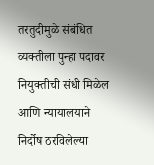तरतुदीमुळे संबंधित व्यक्तीला पुन्हा पदावर नियुक्तीची संधी मिळेल आणि न्यायालयाने निर्दोष ठरविलेल्या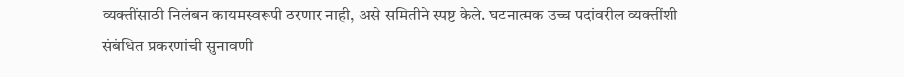व्यक्तींसाठी निलंबन कायमस्वरूपी ठरणार नाही, असे समितीने स्पष्ट केले. घटनात्मक उच्च पदांवरील व्यक्तींशी संबंधित प्रकरणांची सुनावणी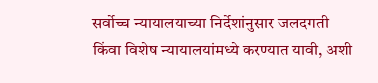सर्वोच्च न्यायालयाच्या निर्देशांनुसार जलदगती किंवा विशेष न्यायालयांमध्ये करण्यात यावी, अशी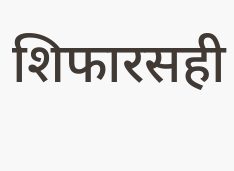शिफारसही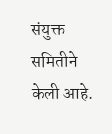संयुक्त समितीने केली आहे.